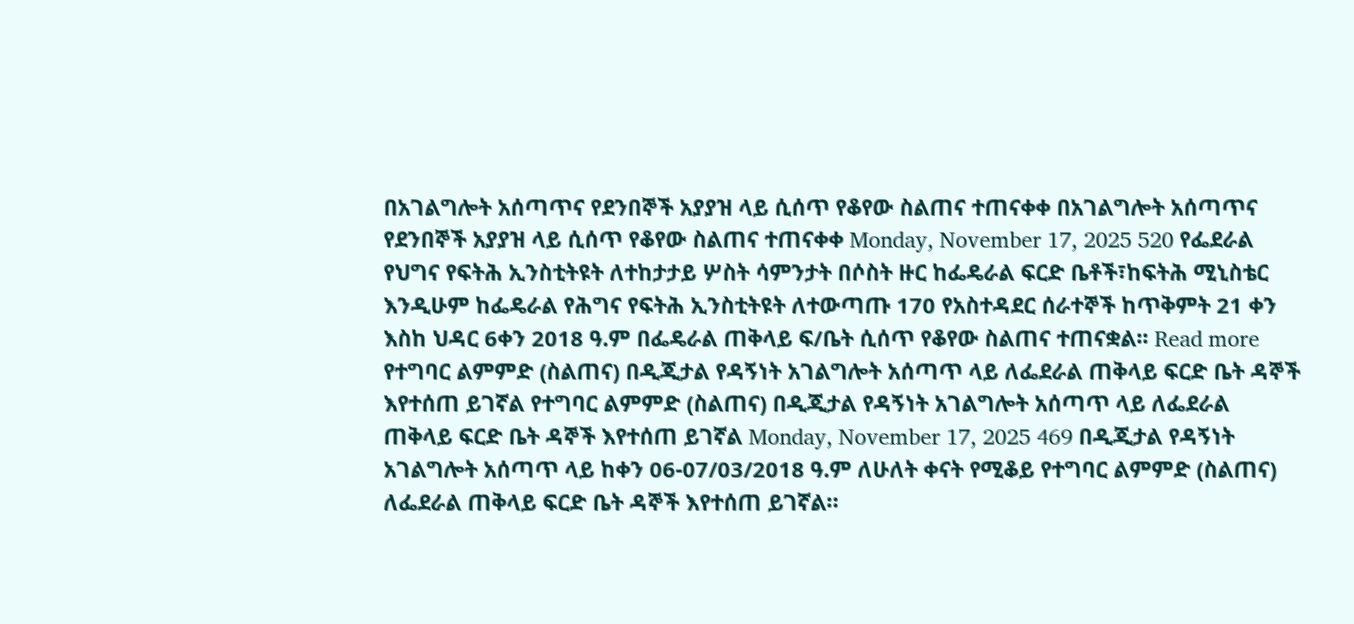በአገልግሎት አሰጣጥና የደንበኞች አያያዝ ላይ ሲሰጥ የቆየው ስልጠና ተጠናቀቀ በአገልግሎት አሰጣጥና የደንበኞች አያያዝ ላይ ሲሰጥ የቆየው ስልጠና ተጠናቀቀ Monday, November 17, 2025 520 የፌደራል የህግና የፍትሕ ኢንስቲትዩት ለተከታታይ ሦስት ሳምንታት በሶስት ዙር ከፌዴራል ፍርድ ቤቶች፣ከፍትሕ ሚኒስቴር እንዲሁም ከፌዴራል የሕግና የፍትሕ ኢንስቲትዩት ለተውጣጡ 170 የአስተዳደር ሰራተኞች ከጥቅምት 21 ቀን እስከ ህዳር 6ቀን 2018 ዓ.ም በፌዴራል ጠቅላይ ፍ/ቤት ሲሰጥ የቆየው ስልጠና ተጠናቋል፡፡ Read more
የተግባር ልምምድ (ስልጠና) በዲጂታል የዳኝነት አገልግሎት አሰጣጥ ላይ ለፌደራል ጠቅላይ ፍርድ ቤት ዳኞች እየተሰጠ ይገኛል የተግባር ልምምድ (ስልጠና) በዲጂታል የዳኝነት አገልግሎት አሰጣጥ ላይ ለፌደራል ጠቅላይ ፍርድ ቤት ዳኞች እየተሰጠ ይገኛል Monday, November 17, 2025 469 በዲጂታል የዳኝነት አገልግሎት አሰጣጥ ላይ ከቀን 06-07/03/2018 ዓ.ም ለሁለት ቀናት የሚቆይ የተግባር ልምምድ (ስልጠና) ለፌደራል ጠቅላይ ፍርድ ቤት ዳኞች እየተሰጠ ይገኛል።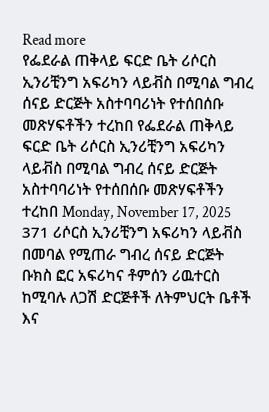Read more
የፌደራል ጠቅላይ ፍርድ ቤት ሪሶርስ ኢንሪቺንግ አፍሪካን ላይቭስ በሚባል ግብረ ሰናይ ድርጅት አስተባባሪነት የተሰበሰቡ መጽሃፍቶችን ተረከበ የፌደራል ጠቅላይ ፍርድ ቤት ሪሶርስ ኢንሪቺንግ አፍሪካን ላይቭስ በሚባል ግብረ ሰናይ ድርጅት አስተባባሪነት የተሰበሰቡ መጽሃፍቶችን ተረከበ Monday, November 17, 2025 371 ሪሶርስ ኢንሪቺንግ አፍሪካን ላይቭስ በመባል የሚጠራ ግብረ ሰናይ ድርጅት ቡክስ ፎር አፍሪካና ቶምሰን ሪዉተርስ ከሚባሉ ለጋሽ ድርጅቶች ለትምህርት ቤቶች እና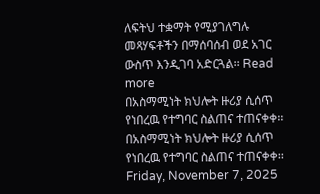ለፍትህ ተቋማት የሚያገለግሉ መጻሃፍቶችን በማሰባሰብ ወደ አገር ውስጥ እንዲገባ አድርጓል፡፡ Read more
በአስማሚነት ክህሎት ዙሪያ ሲሰጥ የነበረዉ የተግባር ስልጠና ተጠናቀቀ፡፡ በአስማሚነት ክህሎት ዙሪያ ሲሰጥ የነበረዉ የተግባር ስልጠና ተጠናቀቀ፡፡ Friday, November 7, 2025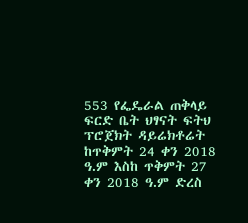553 የፌዴራል ጠቅላይ ፍርድ ቤት ህፃናት ፍትህ ፕሮጀክት ዳይሬክቶሬት ከጥቅምት 24 ቀን 2018 ዓ.ም እስከ ጥቅምት 27 ቀን 2018 ዓ.ም ድረስ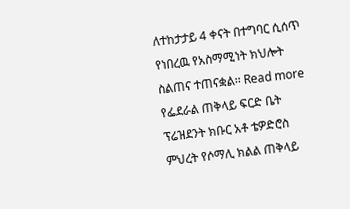ለተከታታይ 4 ቀናት በተግባር ሲሰጥ የነበረዉ የአስማሚነት ክህሎት ስልጠና ተጠናቋል፡፡ Read more
የፌደራል ጠቅላይ ፍርድ ቤት ፕሬዝደንት ክቡር አቶ ቴዎድሮስ ምህረት የሶማሊ ክልል ጠቅላይ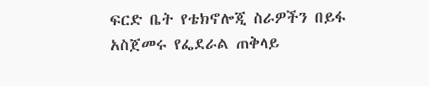ፍርድ ቤት የቴክኖሎጂ ስራዎችን በይፋ አስጀመሩ የፌደራል ጠቅላይ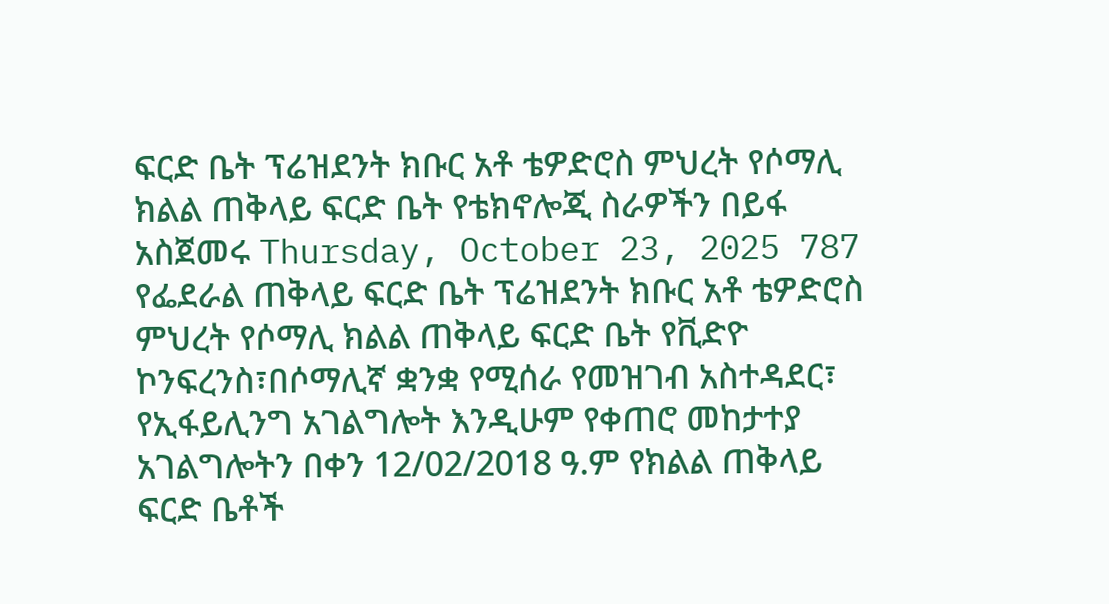ፍርድ ቤት ፕሬዝደንት ክቡር አቶ ቴዎድሮስ ምህረት የሶማሊ ክልል ጠቅላይ ፍርድ ቤት የቴክኖሎጂ ስራዎችን በይፋ አስጀመሩ Thursday, October 23, 2025 787 የፌደራል ጠቅላይ ፍርድ ቤት ፕሬዝደንት ክቡር አቶ ቴዎድሮስ ምህረት የሶማሊ ክልል ጠቅላይ ፍርድ ቤት የቪድዮ ኮንፍረንስ፣በሶማሊኛ ቋንቋ የሚሰራ የመዝገብ አስተዳደር፣ የኢፋይሊንግ አገልግሎት እንዲሁም የቀጠሮ መከታተያ አገልግሎትን በቀን 12/02/2018 ዓ.ም የክልል ጠቅላይ ፍርድ ቤቶች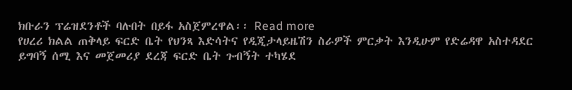ክቡራን ፕሬዝደንቶች ባሉበት በይፋ አስጀምረዋል፡፡ Read more
የሀረሪ ክልል ጠቅላይ ፍርድ ቤት የህንጻ እድሳትና የዲጂታላይዜሽን ስራዎች ምርቃት እንዲሁም የድሬዳዋ አስተዳደር ይግባኝ ሰሚ እና መጀመሪያ ደረጃ ፍርድ ቤት ጉብኝት ተካሄደ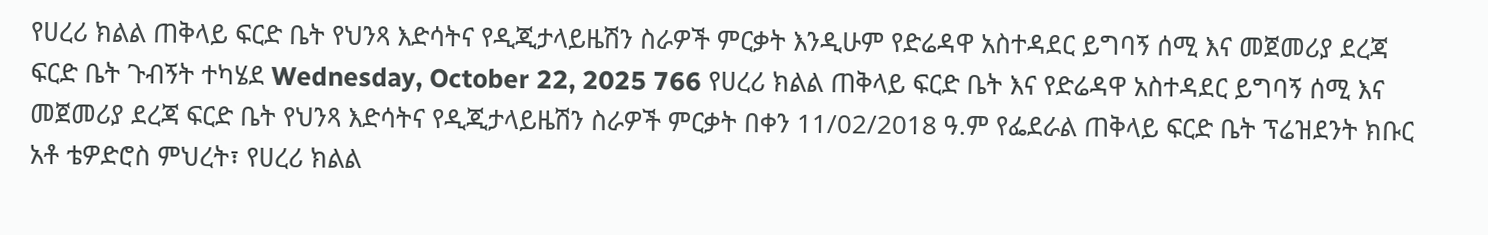የሀረሪ ክልል ጠቅላይ ፍርድ ቤት የህንጻ እድሳትና የዲጂታላይዜሽን ስራዎች ምርቃት እንዲሁም የድሬዳዋ አስተዳደር ይግባኝ ሰሚ እና መጀመሪያ ደረጃ ፍርድ ቤት ጉብኝት ተካሄደ Wednesday, October 22, 2025 766 የሀረሪ ክልል ጠቅላይ ፍርድ ቤት እና የድሬዳዋ አስተዳደር ይግባኝ ሰሚ እና መጀመሪያ ደረጃ ፍርድ ቤት የህንጻ እድሳትና የዲጂታላይዜሽን ስራዎች ምርቃት በቀን 11/02/2018 ዓ.ም የፌደራል ጠቅላይ ፍርድ ቤት ፕሬዝደንት ክቡር አቶ ቴዎድሮስ ምህረት፣ የሀረሪ ክልል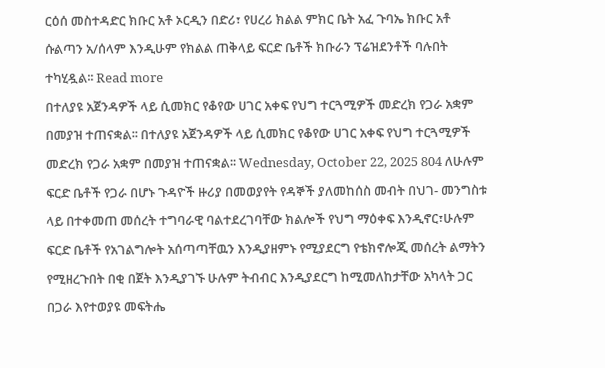ርዕሰ መስተዳድር ክቡር አቶ ኦርዲን በድሪ፣ የሀረሪ ክልል ምክር ቤት አፈ ጉባኤ ክቡር አቶ ሱልጣን አ/ሰላም እንዲሁም የክልል ጠቅላይ ፍርድ ቤቶች ክቡራን ፕሬዝደንቶች ባሉበት ተካሂዷል፡፡ Read more
በተለያዩ አጀንዳዎች ላይ ሲመክር የቆየው ሀገር አቀፍ የህግ ተርጓሚዎች መድረክ የጋራ አቋም በመያዝ ተጠናቋል፡፡ በተለያዩ አጀንዳዎች ላይ ሲመክር የቆየው ሀገር አቀፍ የህግ ተርጓሚዎች መድረክ የጋራ አቋም በመያዝ ተጠናቋል፡፡ Wednesday, October 22, 2025 804 ለሁሉም ፍርድ ቤቶች የጋራ በሆኑ ጉዳዮች ዙሪያ በመወያየት የዳኞች ያለመከሰስ መብት በህገ- መንግስቱ ላይ በተቀመጠ መሰረት ተግባራዊ ባልተደረገባቸው ክልሎች የህግ ማዕቀፍ እንዲኖር፣ሁሉም ፍርድ ቤቶች የአገልግሎት አሰጣጣቸዉን እንዲያዘምኑ የሚያደርግ የቴክኖሎጂ መሰረት ልማትን የሚዘረጉበት በቂ በጀት እንዲያገኙ ሁሉም ትብብር እንዲያደርግ ከሚመለከታቸው አካላት ጋር በጋራ እየተወያዩ መፍትሔ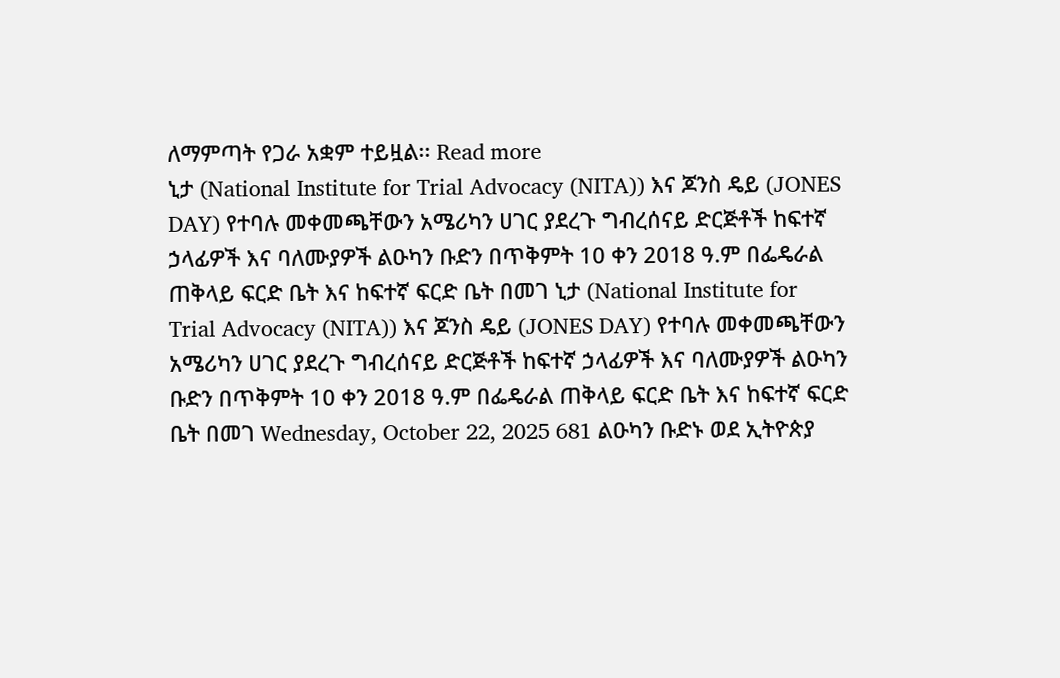ለማምጣት የጋራ አቋም ተይዟል፡፡ Read more
ኒታ (National Institute for Trial Advocacy (NITA)) እና ጆንስ ዴይ (JONES DAY) የተባሉ መቀመጫቸውን አሜሪካን ሀገር ያደረጉ ግብረሰናይ ድርጅቶች ከፍተኛ ኃላፊዎች እና ባለሙያዎች ልዑካን ቡድን በጥቅምት 10 ቀን 2018 ዓ.ም በፌዴራል ጠቅላይ ፍርድ ቤት እና ከፍተኛ ፍርድ ቤት በመገ ኒታ (National Institute for Trial Advocacy (NITA)) እና ጆንስ ዴይ (JONES DAY) የተባሉ መቀመጫቸውን አሜሪካን ሀገር ያደረጉ ግብረሰናይ ድርጅቶች ከፍተኛ ኃላፊዎች እና ባለሙያዎች ልዑካን ቡድን በጥቅምት 10 ቀን 2018 ዓ.ም በፌዴራል ጠቅላይ ፍርድ ቤት እና ከፍተኛ ፍርድ ቤት በመገ Wednesday, October 22, 2025 681 ልዑካን ቡድኑ ወደ ኢትዮጵያ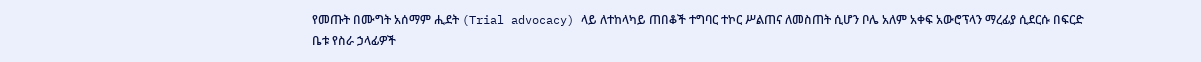የመጡት በሙግት አሰማም ሒደት (Trial advocacy) ላይ ለተከላካይ ጠበቆች ተግባር ተኮር ሥልጠና ለመስጠት ሲሆን ቦሌ አለም አቀፍ አውሮፕላን ማረፊያ ሲደርሱ በፍርድ ቤቱ የስራ ኃላፊዎች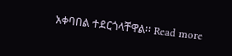አቀባበል ተደርጎላቸዋል፡፡ Read more